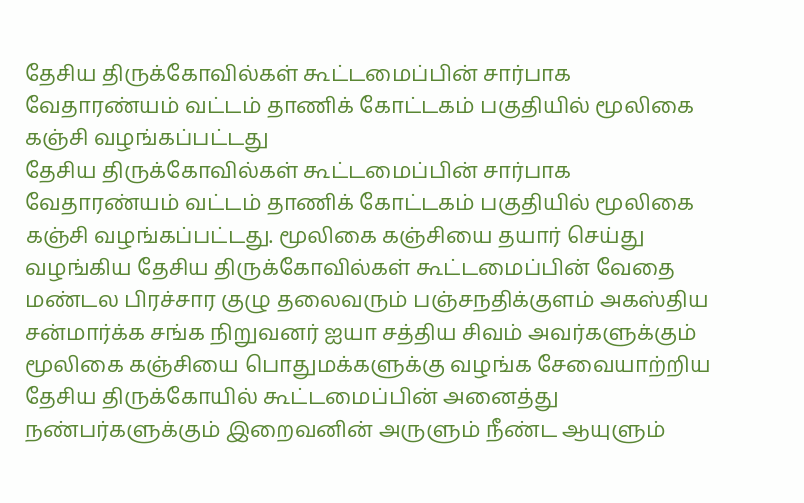தேசிய திருக்கோவில்கள் கூட்டமைப்பின் சார்பாக வேதாரண்யம் வட்டம் தாணிக் கோட்டகம் பகுதியில் மூலிகை கஞ்சி வழங்கப்பட்டது
தேசிய திருக்கோவில்கள் கூட்டமைப்பின் சார்பாக வேதாரண்யம் வட்டம் தாணிக் கோட்டகம் பகுதியில் மூலிகை கஞ்சி வழங்கப்பட்டது. மூலிகை கஞ்சியை தயார் செய்து வழங்கிய தேசிய திருக்கோவில்கள் கூட்டமைப்பின் வேதை மண்டல பிரச்சார குழு தலைவரும் பஞ்சநதிக்குளம் அகஸ்திய சன்மார்க்க சங்க நிறுவனர் ஐயா சத்திய சிவம் அவர்களுக்கும் மூலிகை கஞ்சியை பொதுமக்களுக்கு வழங்க சேவையாற்றிய தேசிய திருக்கோயில் கூட்டமைப்பின் அனைத்து நண்பர்களுக்கும் இறைவனின் அருளும் நீண்ட ஆயுளும்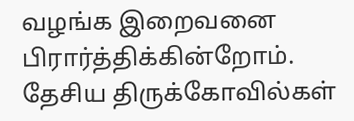வழங்க இறைவனை பிரார்த்திக்கின்றோம்.
தேசிய திருக்கோவில்கள்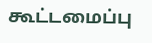கூட்டமைப்பு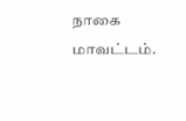நாகை மாவட்டம்.